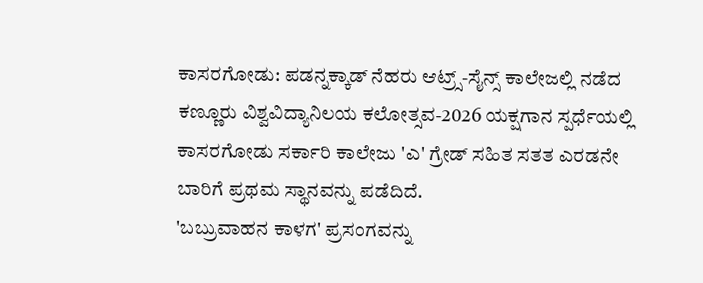ಕಾಸರಗೋಡು: ಪಡನ್ನಕ್ಕಾಡ್ ನೆಹರು ಆಟ್ರ್ಸ್-ಸೈನ್ಸ್ ಕಾಲೇಜಲ್ಲಿ ನಡೆದ ಕಣ್ಣೂರು ವಿಶ್ವವಿದ್ಯಾನಿಲಯ ಕಲೋತ್ಸವ-2026 ಯಕ್ಷಗಾನ ಸ್ಪರ್ಧೆಯಲ್ಲಿ ಕಾಸರಗೋಡು ಸರ್ಕಾರಿ ಕಾಲೇಜು 'ಎ' ಗ್ರೇಡ್ ಸಹಿತ ಸತತ ಎರಡನೇ ಬಾರಿಗೆ ಪ್ರಥಮ ಸ್ಥಾನವನ್ನು ಪಡೆದಿದೆ.
'ಬಬ್ರುವಾಹನ ಕಾಳಗ' ಪ್ರಸಂಗವನ್ನು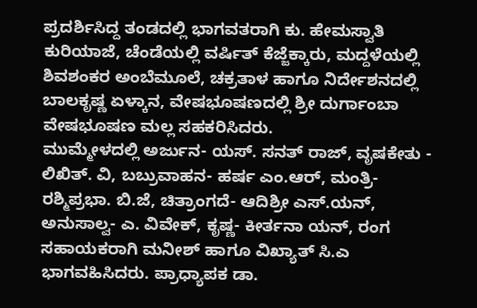ಪ್ರದರ್ಶಿಸಿದ್ದ ತಂಡದಲ್ಲಿ ಭಾಗವತರಾಗಿ ಕು. ಹೇಮಸ್ವಾತಿ ಕುರಿಯಾಜೆ, ಚೆಂಡೆಯಲ್ಲಿ ವರ್ಷಿತ್ ಕೆಜ್ಜೆಕ್ಕಾರು, ಮದ್ದಳೆಯಲ್ಲಿ ಶಿವಶಂಕರ ಅಂಬೆಮೂಲೆ, ಚಕ್ರತಾಳ ಹಾಗೂ ನಿರ್ದೇಶನದಲ್ಲಿ ಬಾಲಕೃಷ್ಣ ಏಳ್ಕಾನ, ವೇಷಭೂಷಣದಲ್ಲಿ ಶ್ರೀ ದುರ್ಗಾಂಬಾ ವೇಷಭೂಷಣ ಮಲ್ಲ ಸಹಕರಿಸಿದರು.
ಮುಮ್ಮೇಳದಲ್ಲಿ ಅರ್ಜುನ- ಯಸ್. ಸನತ್ ರಾಜ್, ವೃಷಕೇತು - ಲಿಖಿತ್. ವಿ, ಬಬ್ರುವಾಹನ- ಹರ್ಷ ಎಂ.ಆರ್, ಮಂತ್ರಿ- ರಶ್ಮಿಪ್ರಭಾ. ಬಿ.ಜೆ, ಚಿತ್ರಾಂಗದೆ- ಆದಿಶ್ರೀ ಎಸ್.ಯನ್, ಅನುಸಾಲ್ವ- ಎ. ವಿವೇಕ್, ಕೃಷ್ಣ- ಕೀರ್ತನಾ ಯನ್, ರಂಗ ಸಹಾಯಕರಾಗಿ ಮನೀಶ್ ಹಾಗೂ ವಿಖ್ಯಾತ್ ಸಿ.ಎ ಭಾಗವಹಿಸಿದರು. ಪ್ರಾಧ್ಯಾಪಕ ಡಾ.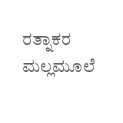ರತ್ನಾಕರ ಮಲ್ಲಮೂಲೆ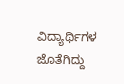ವಿದ್ಯಾರ್ಥಿಗಳ ಜೊತೆಗಿದ್ದು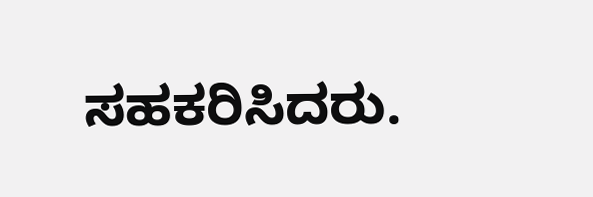ಸಹಕರಿಸಿದರು.